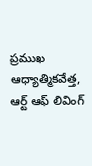ప్రముఖ ఆధ్యాత్మికవేత్త, ఆర్ట్ ఆఫ్ లివింగ్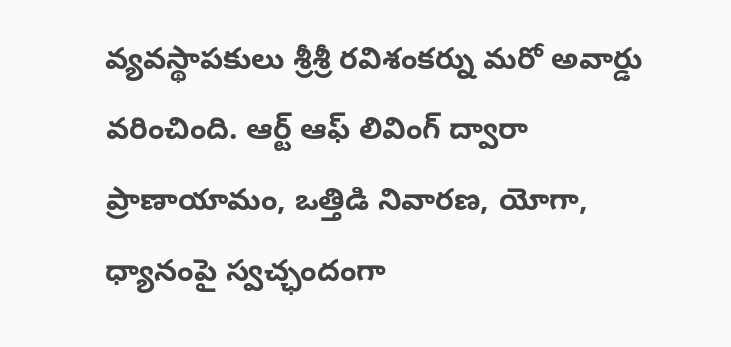వ్యవస్థాపకులు శ్రీశ్రీ రవిశంకర్ను మరో అవార్డు వరించింది. ఆర్ట్ ఆఫ్ లివింగ్ ద్వారా ప్రాణాయామం, ఒత్తిడి నివారణ, యోగా, ధ్యానంపై స్వచ్ఛందంగా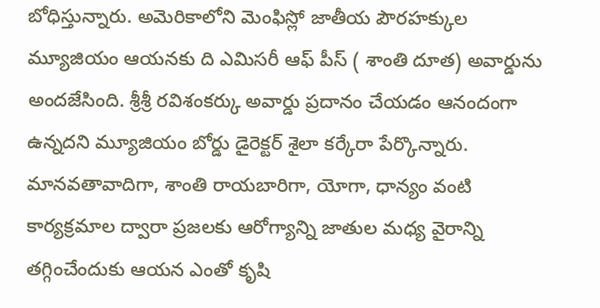బోధిస్తున్నారు. అమెరికాలోని మెంఫిస్లో జాతీయ పౌరహక్కుల మ్యూజియం ఆయనకు ది ఎమిసరీ ఆఫ్ పీస్ ( శాంతి దూత) అవార్డును అందజేసింది. శ్రీశ్రీ రవిశంకర్కు అవార్డు ప్రదానం చేయడం ఆనందంగా ఉన్నదని మ్యూజియం బోర్డు డైరెక్టర్ శైలా కర్కేరా పేర్కొన్నారు. మానవతావాదిగా, శాంతి రాయబారిగా, యోగా, ధాన్యం వంటి కార్యక్రమాల ద్వారా ప్రజలకు ఆరోగ్యాన్ని జాతుల మధ్య వైరాన్ని తగ్గించేందుకు ఆయన ఎంతో కృషి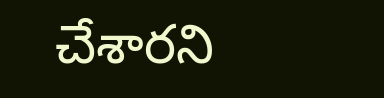చేశారని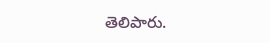తెలిపారు.